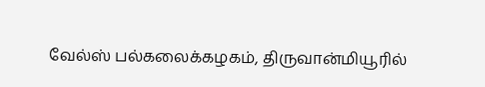வேல்ஸ் பல்கலைக்கழகம், திருவான்மியூரில்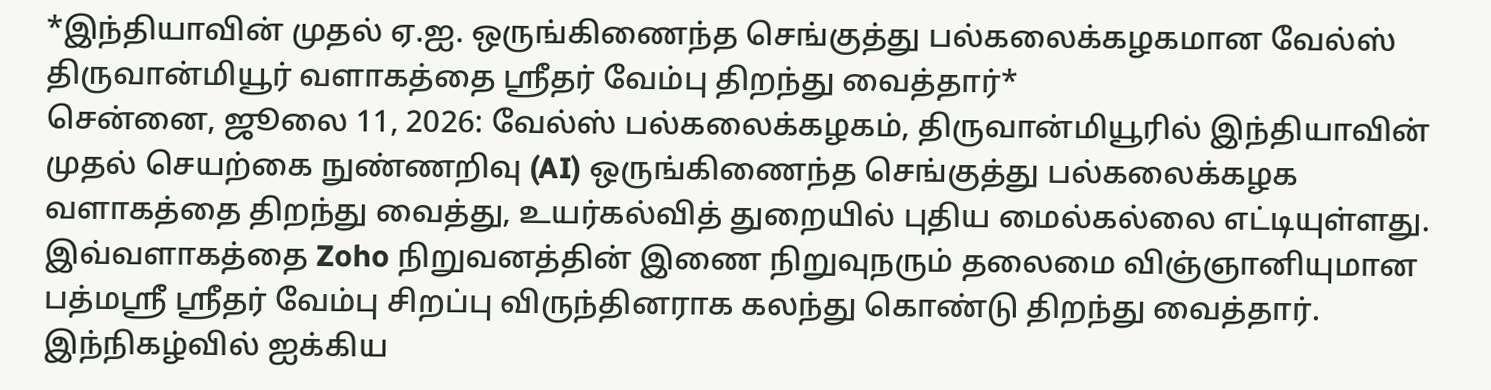*இந்தியாவின் முதல் ஏ.ஐ. ஒருங்கிணைந்த செங்குத்து பல்கலைக்கழகமான வேல்ஸ் திருவான்மியூர் வளாகத்தை ஸ்ரீதர் வேம்பு திறந்து வைத்தார்*
சென்னை, ஜூலை 11, 2026: வேல்ஸ் பல்கலைக்கழகம், திருவான்மியூரில் இந்தியாவின் முதல் செயற்கை நுண்ணறிவு (AI) ஒருங்கிணைந்த செங்குத்து பல்கலைக்கழக வளாகத்தை திறந்து வைத்து, உயர்கல்வித் துறையில் புதிய மைல்கல்லை எட்டியுள்ளது.
இவ்வளாகத்தை Zoho நிறுவனத்தின் இணை நிறுவுநரும் தலைமை விஞ்ஞானியுமான பத்மஸ்ரீ ஸ்ரீதர் வேம்பு சிறப்பு விருந்தினராக கலந்து கொண்டு திறந்து வைத்தார். இந்நிகழ்வில் ஐக்கிய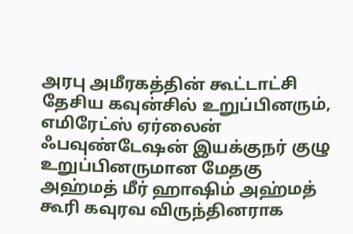அரபு அமீரகத்தின் கூட்டாட்சி தேசிய கவுன்சில் உறுப்பினரும், எமிரேட்ஸ் ஏர்லைன் ஃபவுண்டேஷன் இயக்குநர் குழு உறுப்பினருமான மேதகு அஹ்மத் மீர் ஹாஷிம் அஹ்மத் கூரி கவுரவ விருந்தினராக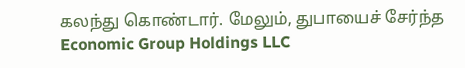கலந்து கொண்டார். மேலும், துபாயைச் சேர்ந்த Economic Group Holdings LLC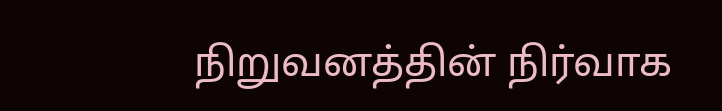நிறுவனத்தின் நிர்வாக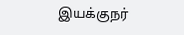இயக்குநர்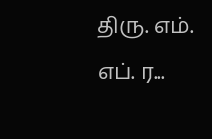திரு. எம். எப். ர...